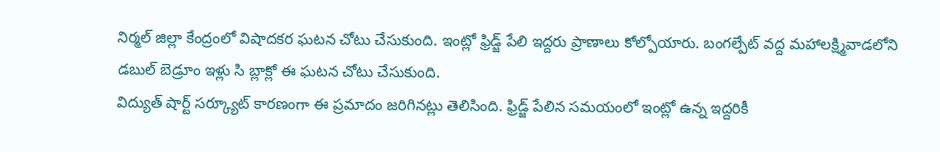నిర్మల్ జిల్లా కేంద్రంలో విషాదకర ఘటన చోటు చేసుకుంది. ఇంట్లో ఫ్రిడ్జ్ పేలి ఇద్దరు ప్రాణాలు కోల్పోయారు. బంగల్పేట్ వద్ద మహాలక్ష్మివాడలోని డబుల్ బెడ్రూం ఇళ్లు సి బ్లాక్లో ఈ ఘటన చోటు చేసుకుంది.
విద్యుత్ షార్ట్ సర్క్యూట్ కారణంగా ఈ ప్రమాదం జరిగినట్లు తెలిసింది. ఫ్రిడ్జ్ పేలిన సమయంలో ఇంట్లో ఉన్న ఇద్దరికీ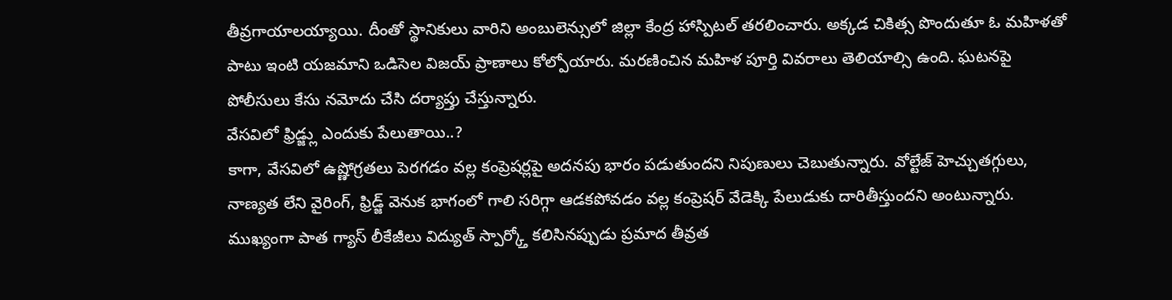తీవ్రగాయాలయ్యాయి. దీంతో స్థానికులు వారిని అంబులెన్సులో జిల్లా కేంద్ర హాస్పిటల్ తరలించారు. అక్కడ చికిత్స పొందుతూ ఓ మహిళతో పాటు ఇంటి యజమాని ఒడిసెల విజయ్ ప్రాణాలు కోల్పోయారు. మరణించిన మహిళ పూర్తి వివరాలు తెలియాల్సి ఉంది. ఘటనపై పోలీసులు కేసు నమోదు చేసి దర్యాప్తు చేస్తున్నారు.
వేసవిలో ఫ్రిడ్జ్లు ఎందుకు పేలుతాయి..?
కాగా, వేసవిలో ఉష్ణోగ్రతలు పెరగడం వల్ల కంప్రెషర్లపై అదనపు భారం పడుతుందని నిపుణులు చెబుతున్నారు. వోల్టేజ్ హెచ్చుతగ్గులు, నాణ్యత లేని వైరింగ్, ఫ్రిడ్జ్ వెనుక భాగంలో గాలి సరిగ్గా ఆడకపోవడం వల్ల కంప్రెషర్ వేడెక్కి పేలుడుకు దారితీస్తుందని అంటున్నారు. ముఖ్యంగా పాత గ్యాస్ లీకేజీలు విద్యుత్ స్పార్క్తో కలిసినప్పుడు ప్రమాద తీవ్రత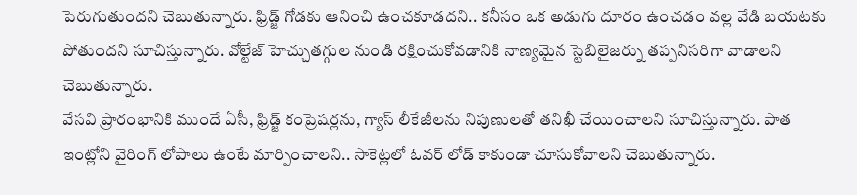పెరుగుతుందని చెబుతున్నారు. ఫ్రిడ్జ్ గోడకు ఆనించి ఉంచకూడదని.. కనీసం ఒక అడుగు దూరం ఉంచడం వల్ల వేడి బయటకు పోతుందని సూచిస్తున్నారు. వోల్టేజ్ హెచ్చుతగ్గుల నుండి రక్షించుకోవడానికి నాణ్యమైన స్టెబిలైజర్ను తప్పనిసరిగా వాడాలని చెబుతున్నారు.
వేసవి ప్రారంభానికి ముందే ఏసీ, ఫ్రిడ్జ్ కంప్రెషర్లను, గ్యాస్ లీకేజీలను నిపుణులతో తనిఖీ చేయించాలని సూచిస్తున్నారు. పాత ఇంట్లోని వైరింగ్ లోపాలు ఉంటే మార్పించాలని.. సాకెట్లలో ఓవర్ లోడ్ కాకుండా చూసుకోవాలని చెబుతున్నారు.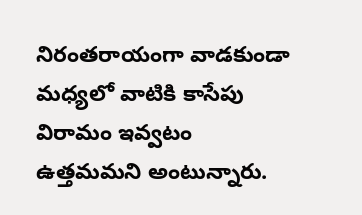నిరంతరాయంగా వాడకుండా మధ్యలో వాటికి కాసేపు విరామం ఇవ్వటం ఉత్తమమని అంటున్నారు.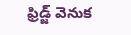ఫ్రిడ్జ్ వెనుక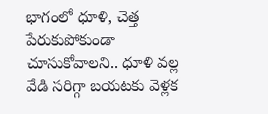భాగంలో ధూళి, చెత్త పేరుకుపోకుండా చూసుకోవాలని.. ధూళి వల్ల వేడి సరిగ్గా బయటకు వెళ్లక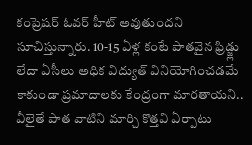కంప్రెషర్ ఓవర్ హీట్ అవుతుందని సూచిస్తున్నారు. 10-15 ఏళ్ల కంటే పాతవైన ఫ్రిడ్జ్లు లేదా ఏసీలు అధిక విద్యుత్ వినియోగించడమే కాకుండా ప్రమాదాలకు కేంద్రంగా మారతాయని.. వీలైతే పాత వాటిని మార్చి కొత్తవి ఏర్పాటు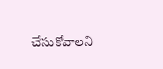చేసుకోవాలని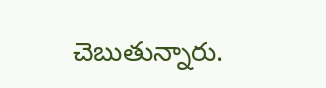చెబుతున్నారు.